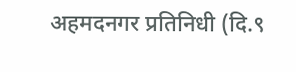अहमदनगर प्रतिनिधी (दि.९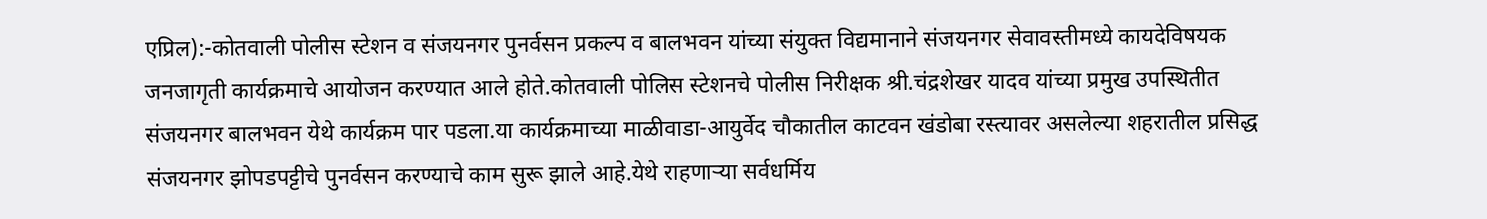एप्रिल):-कोतवाली पोलीस स्टेशन व संजयनगर पुनर्वसन प्रकल्प व बालभवन यांच्या संयुक्त विद्यमानाने संजयनगर सेवावस्तीमध्ये कायदेविषयक जनजागृती कार्यक्रमाचे आयोजन करण्यात आले होते.कोतवाली पोलिस स्टेशनचे पोलीस निरीक्षक श्री.चंद्रशेखर यादव यांच्या प्रमुख उपस्थितीत संजयनगर बालभवन येथे कार्यक्रम पार पडला.या कार्यक्रमाच्या माळीवाडा-आयुर्वेद चौकातील काटवन खंडोबा रस्त्यावर असलेल्या शहरातील प्रसिद्ध संजयनगर झोपडपट्टीचे पुनर्वसन करण्याचे काम सुरू झाले आहे.येथे राहणाऱ्या सर्वधर्मिय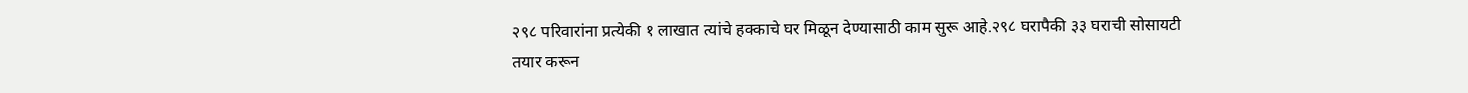२९८ परिवारांना प्रत्येकी १ लाखात त्यांचे हक्काचे घर मिळून देण्यासाठी काम सुरू आहे.२९८ घरापैकी ३३ घराची सोसायटी तयार करून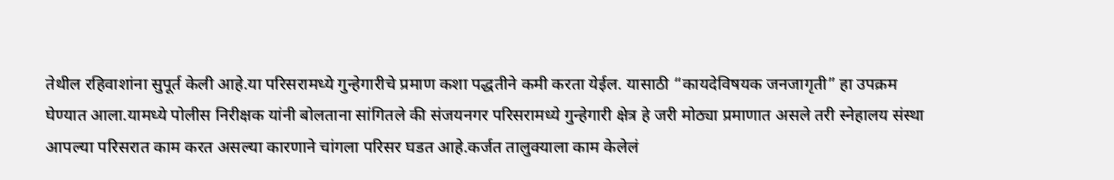तेथील रहिवाशांना सुपूर्त केली आहे.या परिसरामध्ये गुन्हेगारीचे प्रमाण कशा पद्धतीने कमी करता येईल. यासाठी “कायदेविषयक जनजागृती” हा उपक्रम घेण्यात आला.यामध्ये पोलीस निरीक्षक यांनी बोलताना सांगितले की संजयनगर परिसरामध्ये गुन्हेगारी क्षेत्र हे जरी मोठ्या प्रमाणात असले तरी स्नेहालय संस्था आपल्या परिसरात काम करत असल्या कारणाने चांगला परिसर घडत आहे.कर्जत तालुक्याला काम केलेलं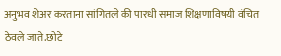अनुभव शेअर करताना सांगितले की पारधी समाज शिक्षणाविषयी वंचित ठेवले जाते.छोटे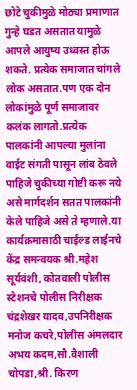छोटे चुकीमुळे मोठ्या प्रमाणात गुन्हे घडत असतात यामुळे आपले आयुष्य उध्वस्त होऊ शकते. प्रत्येक समाजात चांगले लोक असतात.पण एक दोन लोकांमुळे पूर्ण समाजावर कलंक लागतो.प्रत्येक पालकांनी आपल्या मुलांना वाईट संगती पासून लांब ठेवले पाहिजे चुकीच्या गोष्टी करू नये असे मार्गदर्शन सतत पालकांनी केले पाहिजे असे ते म्हणाले.या कार्यक्रमासाठी चाईल्ड लाईनचे केंद्र समन्वयक श्री.महेश सूर्यवंशी, कोतवाली पोलीस स्टेशनचे पोलीस निरीक्षक चंद्रशेखर यादव,उपनिरीक्षक मनोज कचरे,पोलीस अंमलदार अभय कदम,सौ.वैशाली चोपडा,श्री. किरण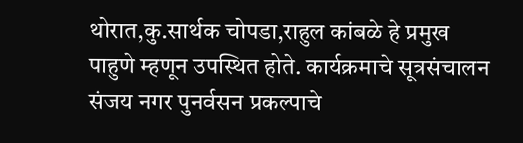थोरात,कु.सार्थक चोपडा,राहुल कांबळे हे प्रमुख पाहुणे म्हणून उपस्थित होते. कार्यक्रमाचे सूत्रसंचालन संजय नगर पुनर्वसन प्रकल्पाचे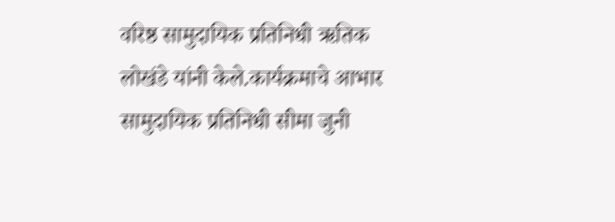वरिष्ठ सामुदायिक प्रतिनिधी ऋतिक लोखंडे यांनी केले.कार्यक्रमाचे आभार सामुदायिक प्रतिनिधी सीमा जुनी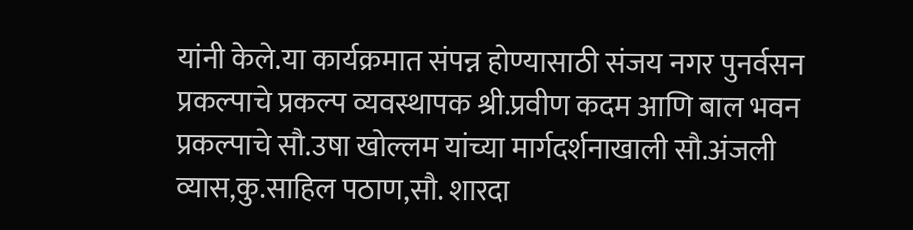यांनी केले.या कार्यक्रमात संपन्न होण्यासाठी संजय नगर पुनर्वसन प्रकल्पाचे प्रकल्प व्यवस्थापक श्री.प्रवीण कदम आणि बाल भवन प्रकल्पाचे सौ.उषा खोल्लम यांच्या मार्गदर्शनाखाली सौ.अंजली व्यास,कु.साहिल पठाण,सौ. शारदा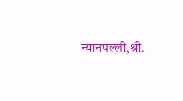न्यानपल्ली,श्री.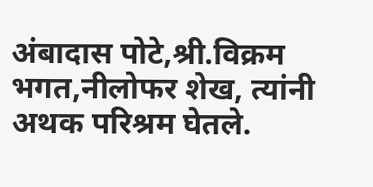अंबादास पोटे,श्री.विक्रम भगत,नीलोफर शेख, त्यांनी अथक परिश्रम घेतले.